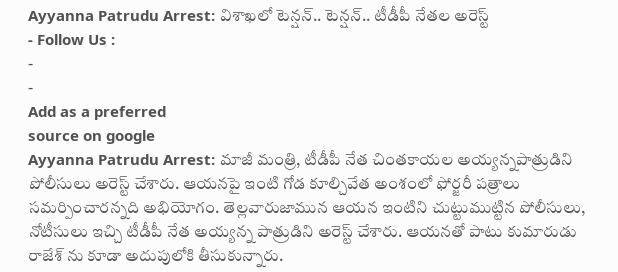Ayyanna Patrudu Arrest: విశాఖలో టెన్షన్.. టెన్షన్.. టీడీపీ నేతల అరెస్ట్
- Follow Us :
-
-
Add as a preferred
source on google
Ayyanna Patrudu Arrest: మాజీ మంత్రి, టీడీపీ నేత చింతకాయల అయ్యన్నపాత్రుడిని పోలీసులు అరెస్ట్ చేశారు. ఆయనపై ఇంటి గోడ కూల్చివేత అంశంలో ఫోర్జరీ పత్రాలు సమర్పించారన్నది అభియోగం. తెల్లవారుజామున ఆయన ఇంటిని చుట్టుముట్టిన పోలీసులు, నోటీసులు ఇచ్చి టీడీపీ నేత అయ్యన్న పాత్రుడిని అరెస్ట్ చేశారు. ఆయనతో పాటు కుమారుడు రాజేశ్ ను కూడా అదుపులోకి తీసుకున్నారు.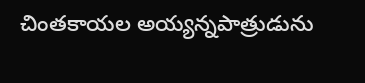చింతకాయల అయ్యన్నపాత్రుడును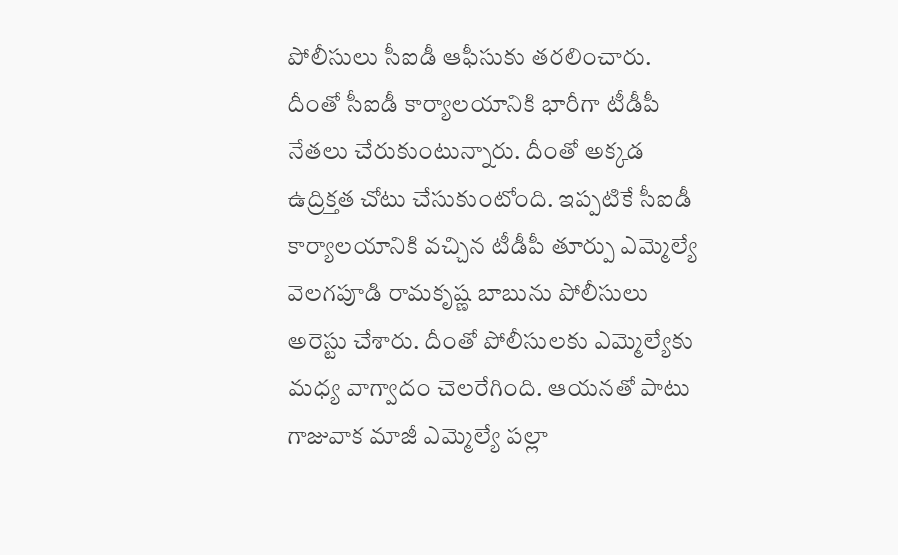పోలీసులు సీఐడీ ఆఫీసుకు తరలించారు. దీంతో సీఐడీ కార్యాలయానికి భారీగా టీడీపీ నేతలు చేరుకుంటున్నారు. దీంతో అక్కడ ఉద్రిక్తత చోటు చేసుకుంటోంది. ఇప్పటికే సీఐడీ కార్యాలయానికి వచ్చిన టీడీపీ తూర్పు ఎమ్మెల్యే వెలగపూడి రామకృష్ణ బాబును పోలీసులు అరెస్టు చేశారు. దీంతో పోలీసులకు ఎమ్మెల్యేకు మధ్య వాగ్వాదం చెలరేగింది. ఆయనతో పాటు గాజువాక మాజీ ఎమ్మెల్యే పల్లా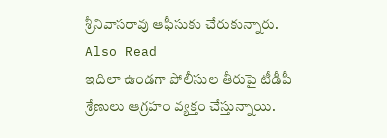శ్రీనివాసరావు ఆఫీసుకు చేరుకున్నారు.
Also Read
ఇదిలా ఉండగా పోలీసుల తీరుపై టీడీపీ శ్రేణులు ఆగ్రహం వ్యక్తం చేస్తున్నాయి.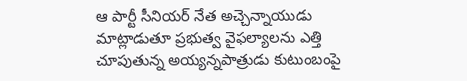ఆ పార్టీ సీనియర్ నేత అచ్చెన్నాయుడు మాట్లాడుతూ ప్రభుత్వ వైఫల్యాలను ఎత్తి చూపుతున్న అయ్యన్నపాత్రుడు కుటుంబంపై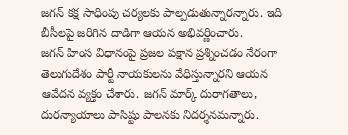జగన్ కక్ష సాధింపు చర్యలకు పాల్పడుతున్నారన్నారు. ఇది బీసీలపై జరిగిన దాడిగా ఆయన అభివర్ణించారు.
జగన్ హింస విధానంపై ప్రజల పక్షాన ప్రశ్నించడం నేరంగా తెలుగుదేశం పార్టీ నాయకులను వేధిస్తున్నారని ఆయన ఆవేదన వ్యక్తం చేశారు. జగన్ మార్క్ దురాగతాలు, దురన్యాయాలు పాసిష్టు పాలనకు నిదర్శనమన్నారు.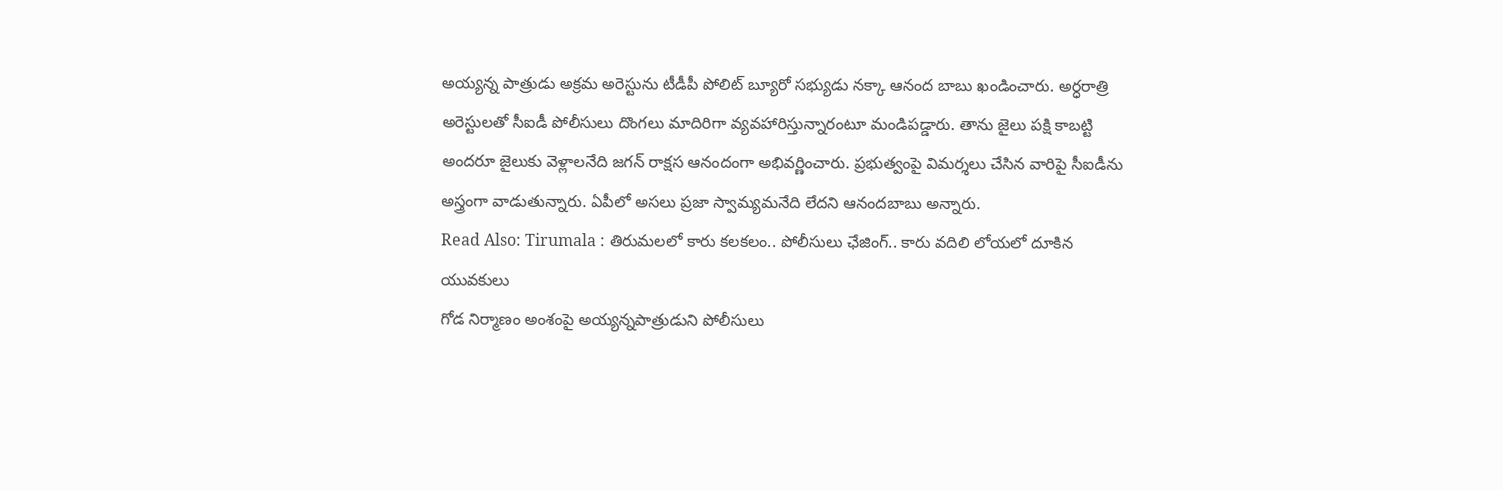అయ్యన్న పాత్రుడు అక్రమ అరెస్టును టీడీపీ పోలిట్ బ్యూరో సభ్యుడు నక్కా ఆనంద బాబు ఖండించారు. అర్ధరాత్రి అరెస్టులతో సీఐడీ పోలీసులు దొంగలు మాదిరిగా వ్యవహారిస్తున్నారంటూ మండిపడ్డారు. తాను జైలు పక్షి కాబట్టి అందరూ జైలుకు వెళ్లాలనేది జగన్ రాక్షస ఆనందంగా అభివర్ణించారు. ప్రభుత్వంపై విమర్శలు చేసిన వారిపై సీఐడీను అస్త్రంగా వాడుతున్నారు. ఏపీలో అసలు ప్రజా స్వామ్యమనేది లేదని ఆనందబాబు అన్నారు.
Read Also: Tirumala : తిరుమలలో కారు కలకలం.. పోలీసులు ఛేజింగ్.. కారు వదిలి లోయలో దూకిన యువకులు
గోడ నిర్మాణం అంశంపై అయ్యన్నపాత్రుడుని పోలీసులు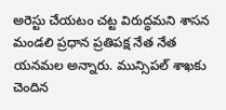అరెస్టు చేయటం చట్ట విరుద్ధమని శాసన మండలి ప్రధాన ప్రతిపక్ష నేత నేత యనమల అన్నారు. మున్సిపల్ శాఖకు చెందిన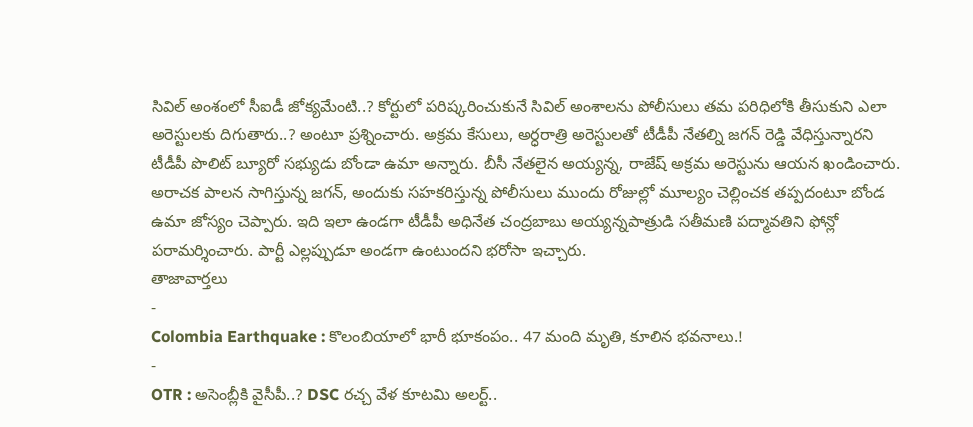సివిల్ అంశంలో సీఐడీ జోక్యమేంటి..? కోర్టులో పరిష్కరించుకునే సివిల్ అంశాలను పోలీసులు తమ పరిధిలోకి తీసుకుని ఎలా అరెస్టులకు దిగుతారు..? అంటూ ప్రశ్నించారు. అక్రమ కేసులు, అర్ధరాత్రి అరెస్టులతో టీడీపీ నేతల్ని జగన్ రెడ్డి వేధిస్తున్నారని టీడీపీ పొలిట్ బ్యూరో సభ్యుడు బోండా ఉమా అన్నారు. బీసీ నేతలైన అయ్యన్న, రాజేష్ అక్రమ అరెస్టును ఆయన ఖండించారు. అరాచక పాలన సాగిస్తున్న జగన్, అందుకు సహకరిస్తున్న పోలీసులు ముందు రోజుల్లో మూల్యం చెల్లించక తప్పదంటూ బోండ ఉమా జోస్యం చెప్పారు. ఇది ఇలా ఉండగా టీడీపీ అధినేత చంద్రబాబు అయ్యన్నపాత్రుడి సతీమణి పద్మావతిని ఫోన్లో పరామర్శించారు. పార్టీ ఎల్లప్పుడూ అండగా ఉంటుందని భరోసా ఇచ్చారు.
తాజావార్తలు
-
Colombia Earthquake : కొలంబియాలో భారీ భూకంపం.. 47 మంది మృతి, కూలిన భవనాలు.!
-
OTR : అసెంబ్లీకి వైసీపీ..? DSC రచ్చ వేళ కూటమి అలర్ట్..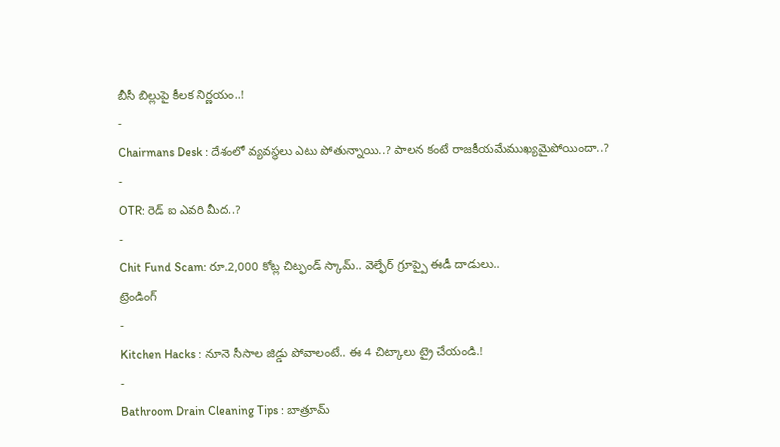బీసీ బిల్లుపై కీలక నిర్ణయం..!
-
Chairmans Desk : దేశంలో వ్యవస్థలు ఎటు పోతున్నాయి..? పాలన కంటే రాజకీయమేముఖ్యమైపోయిందా..?
-
OTR: రెడ్ ఐ ఎవరి మీద..?
-
Chit Fund Scam: రూ.2,000 కోట్ల చిట్ఫండ్ స్కామ్.. వెల్ఫేర్ గ్రూప్పై ఈడీ దాడులు..
ట్రెండింగ్
-
Kitchen Hacks : నూనె సీసాల జిడ్డు పోవాలంటే.. ఈ 4 చిట్కాలు ట్రై చేయండి.!
-
Bathroom Drain Cleaning Tips : బాత్రూమ్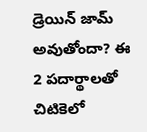డ్రెయిన్ జామ్ అవుతోందా? ఈ 2 పదార్థాలతో చిటికెలో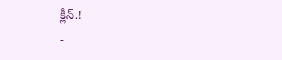క్లీన్.!
-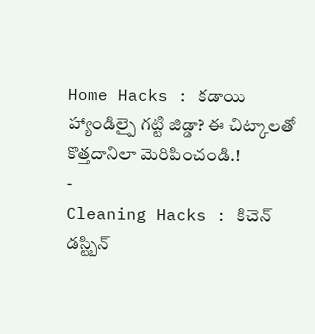Home Hacks : కడాయి హ్యాండిల్పై గట్టి జిడ్డా? ఈ చిట్కాలతో కొత్తదానిలా మెరిపించండి.!
-
Cleaning Hacks : కిచెన్ డస్ట్బిన్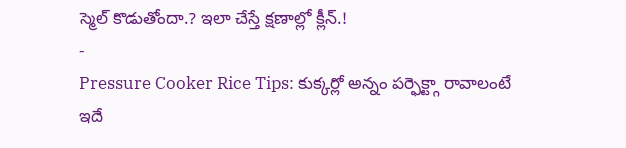స్మెల్ కొడుతోందా.? ఇలా చేస్తే క్షణాల్లో క్లీన్.!
-
Pressure Cooker Rice Tips: కుక్కర్లో అన్నం పర్ఫెక్ట్గా రావాలంటే ఇదే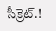సీక్రెట్.!